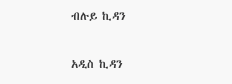ብሉይ ኪዳን

አዲስ ኪዳን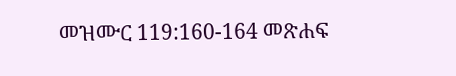መዝሙር 119:160-164 መጽሐፍ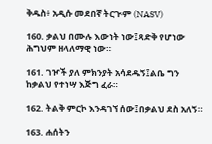ቅዱስ፥ አዲሱ መደበኛ ትርጒም (NASV)

160. ቃልህ በሙሉ እውነት ነው፤ጻድቅ የሆነው ሕግህም ዘላለማዊ ነው።

161. ገዦች ያለ ምክንያት አሳደዱኝ፤ልቤ ግን ከቃልህ የተነሣ እጅግ ፈራ።

162. ትልቅ ምርኮ እንዳገኘ ሰው፤በቃልህ ደስ አለኝ።

163. ሐሰትን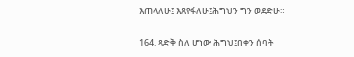እጠላለሁ፤ እጸየፋለሁ፤ሕግህን ግን ወደድሁ።

164. ጻድቅ ስለ ሆነው ሕግህ፤በቀን ሰባት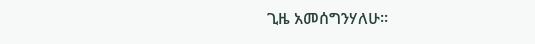ጊዜ አመሰግንሃለሁ።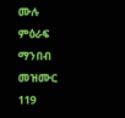ሙሉ ምዕራፍ ማንበብ መዝሙር 119